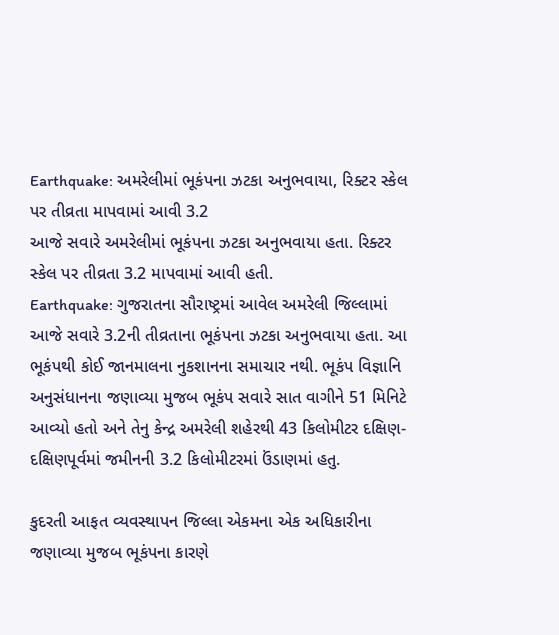Earthquake: અમરેલીમાં ભૂકંપના ઝટકા અનુભવાયા, રિક્ટર સ્કેલ પર તીવ્રતા માપવામાં આવી 3.2
આજે સવારે અમરેલીમાં ભૂકંપના ઝટકા અનુભવાયા હતા. રિક્ટર સ્કેલ પર તીવ્રતા 3.2 માપવામાં આવી હતી.
Earthquake: ગુજરાતના સૌરાષ્ટ્રમાં આવેલ અમરેલી જિલ્લામાં આજે સવારે 3.2ની તીવ્રતાના ભૂકંપના ઝટકા અનુભવાયા હતા. આ ભૂકંપથી કોઈ જાનમાલના નુકશાનના સમાચાર નથી. ભૂકંપ વિજ્ઞાનિ અનુસંધાનના જણાવ્યા મુજબ ભૂકંપ સવારે સાત વાગીને 51 મિનિટે આવ્યો હતો અને તેનુ કેન્દ્ર અમરેલી શહેરથી 43 કિલોમીટર દક્ષિણ-દક્ષિણપૂર્વમાં જમીનની 3.2 કિલોમીટરમાં ઉંડાણમાં હતુ.

કુદરતી આફત વ્યવસ્થાપન જિલ્લા એકમના એક અધિકારીના જણાવ્યા મુજબ ભૂકંપના કારણે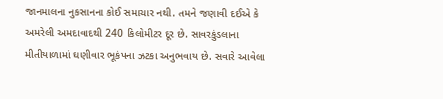જાનમાલના નુકસાનના કોઈ સમાચાર નથી. તમને જણાવી દઈએ કે અમરેલી અમદાવાદથી 240 કિલોમીટર દૂર છે. સાવરકુંડલાના મીતીયાળામાં ઘણીવાર ભૂકંપના ઝટકા અનુભવાય છે. સવારે આવેલા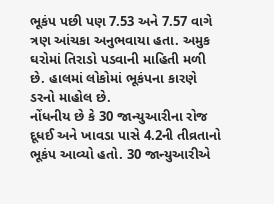ભૂકંપ પછી પણ 7.53 અને 7.57 વાગે ત્રણ આંચકા અનુભવાયા હતા. અમુક ઘરોમાં તિરાડો પડવાની માહિતી મળી છે. હાલમાં લોકોમાં ભૂકંપના કારણે ડરનો માહોલ છે.
નોંધનીય છે કે 30 જાન્યુઆરીના રોજ દૂધઈ અને ખાવડા પાસે 4.2ની તીવ્રતાનો ભૂકંપ આવ્યો હતો. 30 જાન્યુઆરીએ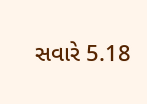સવારે 5.18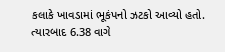કલાકે ખાવડામાં ભૂકંપનો ઝટકો આવ્યો હતો. ત્યારબાદ 6.38 વાગે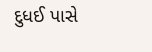દુધઈ પાસે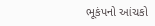ભૂકંપનો આંચકો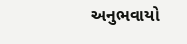અનુભવાયો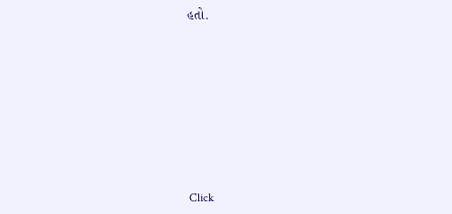હતો.












Click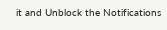it and Unblock the Notifications